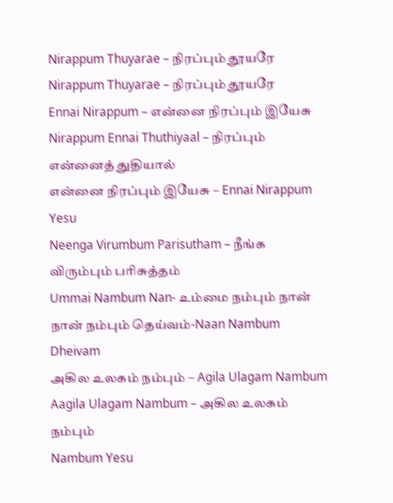Nirappum Thuyarae – நிரப்பும் தூயரே
Nirappum Thuyarae – நிரப்பும் தூயரே
Ennai Nirappum – என்னை நிரப்பும் இயேசு
Nirappum Ennai Thuthiyaal – நிரப்பும் என்னைத் துதியால்
என்னை நிரப்பும் இயேசு – Ennai Nirappum Yesu
Neenga Virumbum Parisutham – நீங்க விரும்பும் பரிசுத்தம்
Ummai Nambum Nan- உம்மை நம்பும் நான்
நான் நம்பும் தெய்வம்-Naan Nambum Dheivam
அகில உலகம் நம்பும் – Agila Ulagam Nambum
Aagila Ulagam Nambum – அகில உலகம் நம்பும்
Nambum Yesu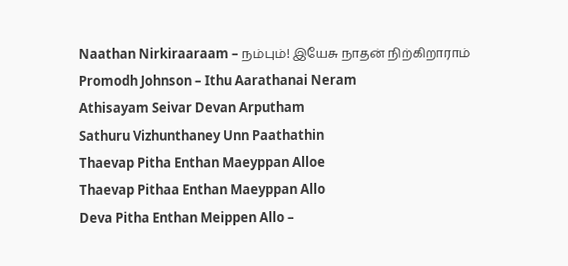Naathan Nirkiraaraam – நம்பும்! இயேசு நாதன் நிற்கிறாராம்
Promodh Johnson – Ithu Aarathanai Neram
Athisayam Seivar Devan Arputham
Sathuru Vizhunthaney Unn Paathathin
Thaevap Pitha Enthan Maeyppan Alloe
Thaevap Pithaa Enthan Maeyppan Allo
Deva Pitha Enthan Meippen Allo –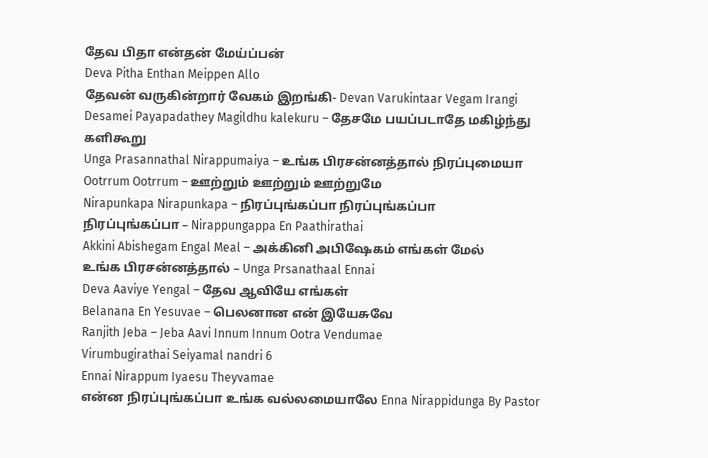தேவ பிதா என்தன் மேய்ப்பன்
Deva Pitha Enthan Meippen Allo
தேவன் வருகின்றார் வேகம் இறங்கி- Devan Varukintaar Vegam Irangi
Desamei Payapadathey Magildhu kalekuru – தேசமே பயப்படாதே மகிழ்ந்து களிகூறு
Unga Prasannathal Nirappumaiya – உங்க பிரசன்னத்தால் நிரப்புமையா
Ootrrum Ootrrum – ஊற்றும் ஊற்றும் ஊற்றுமே
Nirapunkapa Nirapunkapa – நிரப்புங்கப்பா நிரப்புங்கப்பா
நிரப்புங்கப்பா – Nirappungappa En Paathirathai
Akkini Abishegam Engal Meal – அக்கினி அபிஷேகம் எங்கள் மேல்
உங்க பிரசன்னத்தால் – Unga Prsanathaal Ennai
Deva Aaviye Yengal – தேவ ஆவியே எங்கள்
Belanana En Yesuvae – பெலனான என் இயேசுவே
Ranjith Jeba – Jeba Aavi Innum Innum Ootra Vendumae
Virumbugirathai Seiyamal nandri 6
Ennai Nirappum Iyaesu Theyvamae
என்ன நிரப்புங்கப்பா உங்க வல்லமையாலே Enna Nirappidunga By Pastor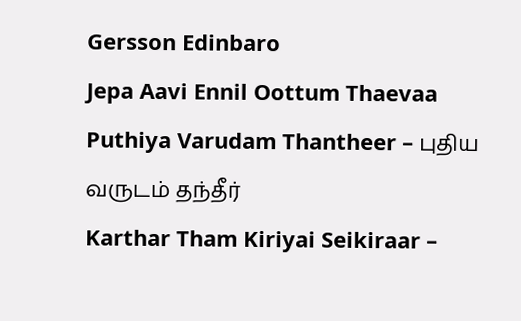Gersson Edinbaro
Jepa Aavi Ennil Oottum Thaevaa
Puthiya Varudam Thantheer – புதிய வருடம் தந்தீர்
Karthar Tham Kiriyai Seikiraar –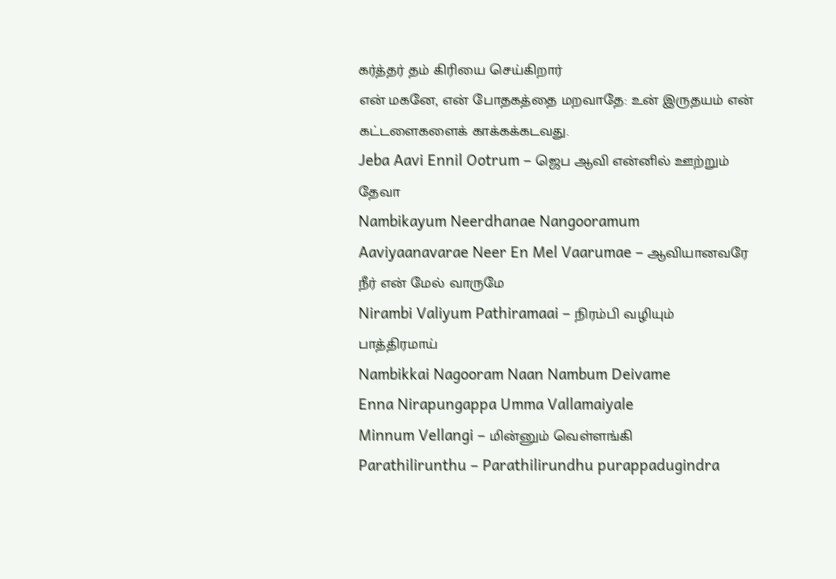கர்த்தர் தம் கிரியை செய்கிறார்
என் மகனே, என் போதகத்தை மறவாதே: உன் இருதயம் என் கட்டளைகளைக் காக்கக்கடவது.
Jeba Aavi Ennil Ootrum – ஜெப ஆவி என்னில் ஊற்றும் தேவா
Nambikayum Neerdhanae Nangooramum
Aaviyaanavarae Neer En Mel Vaarumae – ஆவியானவரே நீர் என் மேல் வாருமே
Nirambi Valiyum Pathiramaai – நிரம்பி வழியும் பாத்திரமாய்
Nambikkai Nagooram Naan Nambum Deivame
Enna Nirapungappa Umma Vallamaiyale
Minnum Vellangi – மின்னும் வெள்ளங்கி
Parathilirunthu – Parathilirundhu purappadugindra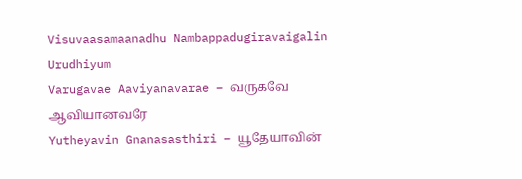Visuvaasamaanadhu Nambappadugiravaigalin Urudhiyum
Varugavae Aaviyanavarae – வருகவே ஆவியானவரே
Yutheyavin Gnanasasthiri – யூதேயாவின்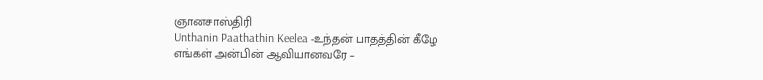ஞானசாஸ்திரி
Unthanin Paathathin Keelea -உந்தன் பாதத்தின் கீழே
எங்கள் அன்பின் ஆவியானவரே –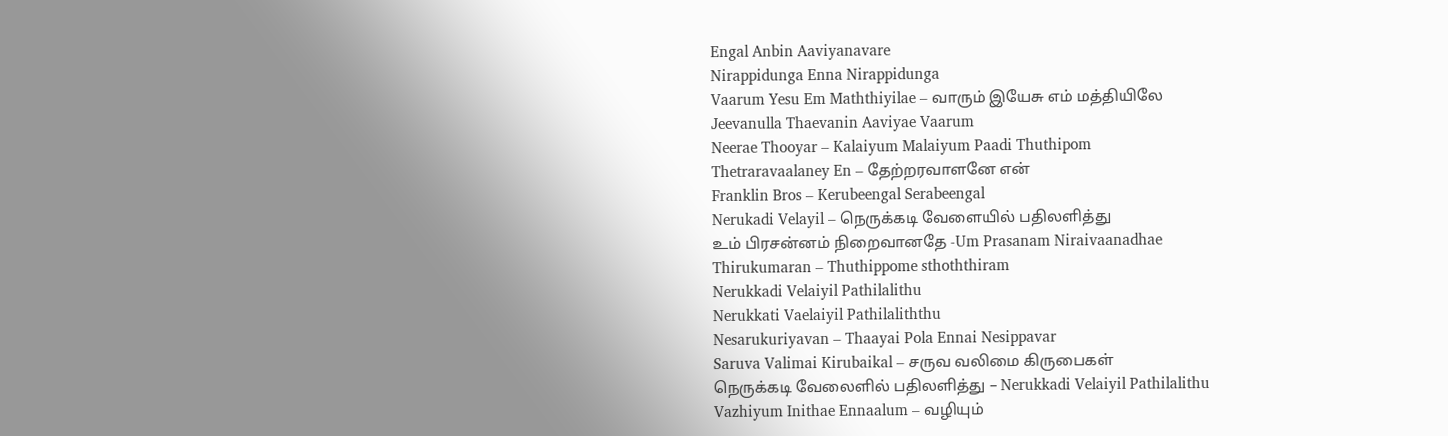Engal Anbin Aaviyanavare
Nirappidunga Enna Nirappidunga
Vaarum Yesu Em Maththiyilae – வாரும் இயேசு எம் மத்தியிலே
Jeevanulla Thaevanin Aaviyae Vaarum
Neerae Thooyar – Kalaiyum Malaiyum Paadi Thuthipom
Thetraravaalaney En – தேற்றரவாளனே என்
Franklin Bros – Kerubeengal Serabeengal
Nerukadi Velayil – நெருக்கடி வேளையில் பதிலளித்து
உம் பிரசன்னம் நிறைவானதே -Um Prasanam Niraivaanadhae
Thirukumaran – Thuthippome sthoththiram
Nerukkadi Velaiyil Pathilalithu
Nerukkati Vaelaiyil Pathilaliththu
Nesarukuriyavan – Thaayai Pola Ennai Nesippavar
Saruva Valimai Kirubaikal – சருவ வலிமை கிருபைகள்
நெருக்கடி வேலைளில் பதிலளித்து – Nerukkadi Velaiyil Pathilalithu
Vazhiyum Inithae Ennaalum – வழியும்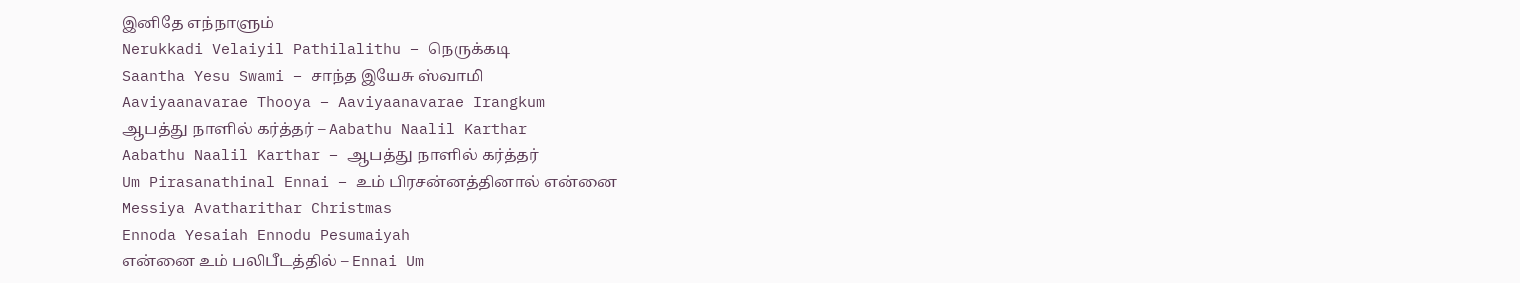இனிதே எந்நாளும்
Nerukkadi Velaiyil Pathilalithu – நெருக்கடி
Saantha Yesu Swami – சாந்த இயேசு ஸ்வாமி
Aaviyaanavarae Thooya – Aaviyaanavarae Irangkum
ஆபத்து நாளில் கர்த்தர் – Aabathu Naalil Karthar
Aabathu Naalil Karthar – ஆபத்து நாளில் கர்த்தர்
Um Pirasanathinal Ennai – உம் பிரசன்னத்தினால் என்னை
Messiya Avatharithar Christmas
Ennoda Yesaiah Ennodu Pesumaiyah
என்னை உம் பலிபீடத்தில் – Ennai Um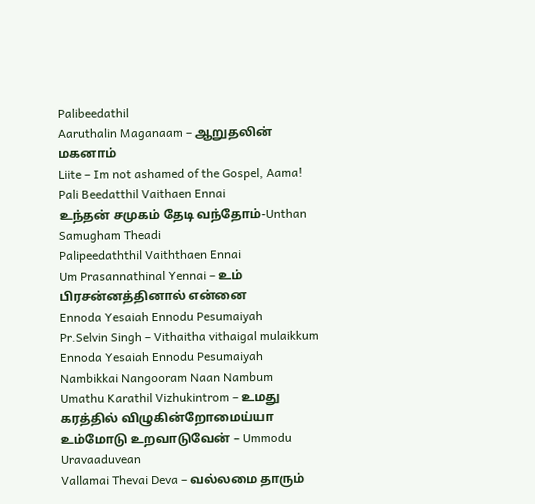Palibeedathil
Aaruthalin Maganaam – ஆறுதலின் மகனாம்
Liite – Im not ashamed of the Gospel, Aama!
Pali Beedatthil Vaithaen Ennai
உந்தன் சமுகம் தேடி வந்தோம்-Unthan Samugham Theadi
Palipeedaththil Vaiththaen Ennai
Um Prasannathinal Yennai – உம் பிரசன்னத்தினால் என்னை
Ennoda Yesaiah Ennodu Pesumaiyah
Pr.Selvin Singh – Vithaitha vithaigal mulaikkum
Ennoda Yesaiah Ennodu Pesumaiyah
Nambikkai Nangooram Naan Nambum
Umathu Karathil Vizhukintrom – உமது கரத்தில் விழுகின்றோமைய்யா
உம்மோடு உறவாடுவேன் – Ummodu Uravaaduvean
Vallamai Thevai Deva – வல்லமை தாரும்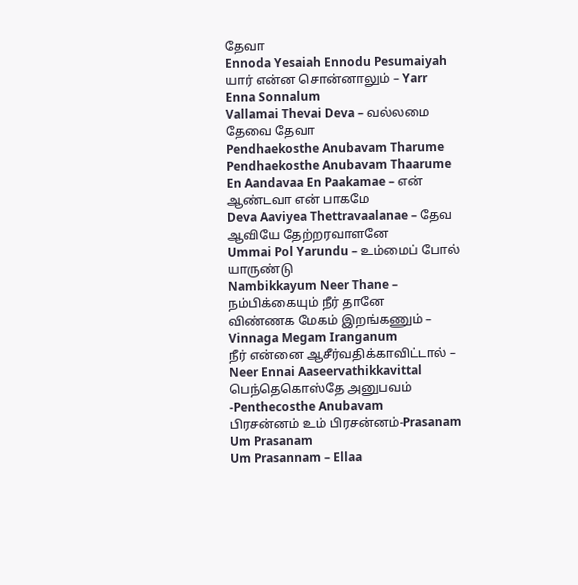தேவா
Ennoda Yesaiah Ennodu Pesumaiyah
யார் என்ன சொன்னாலும் – Yarr Enna Sonnalum
Vallamai Thevai Deva – வல்லமை தேவை தேவா
Pendhaekosthe Anubavam Tharume
Pendhaekosthe Anubavam Thaarume
En Aandavaa En Paakamae – என் ஆண்டவா என் பாகமே
Deva Aaviyea Thettravaalanae – தேவ ஆவியே தேற்றரவாளனே
Ummai Pol Yarundu – உம்மைப் போல் யாருண்டு
Nambikkayum Neer Thane – நம்பிக்கையும் நீர் தானே
விண்ணக மேகம் இறங்கணும் – Vinnaga Megam Iranganum
நீர் என்னை ஆசீர்வதிக்காவிட்டால் – Neer Ennai Aaseervathikkavittal
பெந்தெகொஸ்தே அனுபவம் -Penthecosthe Anubavam
பிரசன்னம் உம் பிரசன்னம்-Prasanam Um Prasanam
Um Prasannam – Ellaa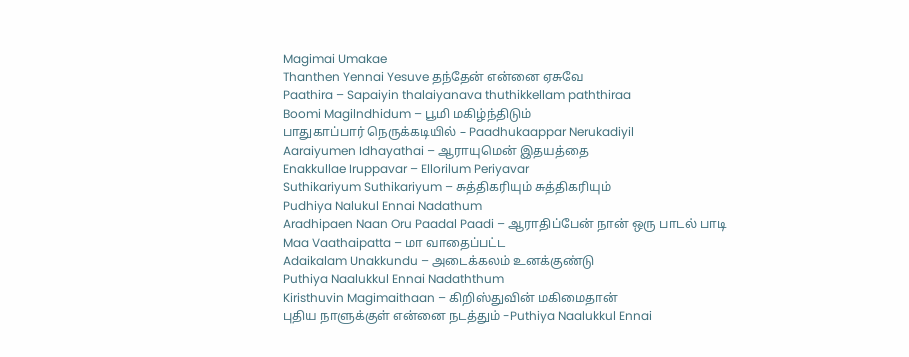Magimai Umakae
Thanthen Yennai Yesuve தந்தேன் என்னை ஏசுவே
Paathira – Sapaiyin thalaiyanava thuthikkellam paththiraa
Boomi Magilndhidum – பூமி மகிழ்ந்திடும்
பாதுகாப்பார் நெருக்கடியில் – Paadhukaappar Nerukadiyil
Aaraiyumen Idhayathai – ஆராயுமென் இதயத்தை
Enakkullae Iruppavar – Ellorilum Periyavar
Suthikariyum Suthikariyum – சுத்திகரியும் சுத்திகரியும்
Pudhiya Nalukul Ennai Nadathum
Aradhipaen Naan Oru Paadal Paadi – ஆராதிப்பேன் நான் ஒரு பாடல் பாடி
Maa Vaathaipatta – மா வாதைப்பட்ட
Adaikalam Unakkundu – அடைக்கலம் உனக்குண்டு
Puthiya Naalukkul Ennai Nadaththum
Kiristhuvin Magimaithaan – கிறிஸ்துவின் மகிமைதான்
புதிய நாளுக்குள் என்னை நடத்தும் -Puthiya Naalukkul Ennai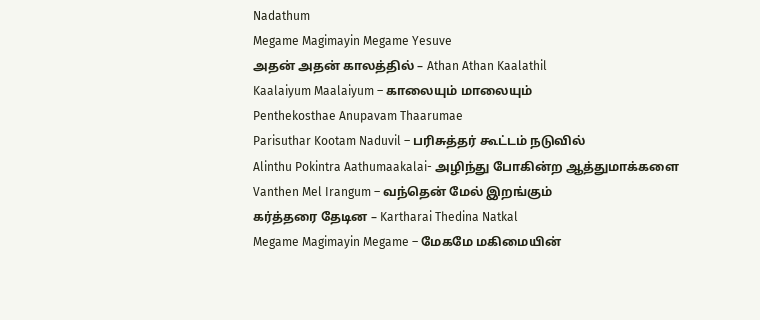Nadathum
Megame Magimayin Megame Yesuve
அதன் அதன் காலத்தில் – Athan Athan Kaalathil
Kaalaiyum Maalaiyum – காலையும் மாலையும்
Penthekosthae Anupavam Thaarumae
Parisuthar Kootam Naduvil – பரிசுத்தர் கூட்டம் நடுவில்
Alinthu Pokintra Aathumaakalai- அழிந்து போகின்ற ஆத்துமாக்களை
Vanthen Mel Irangum – வந்தென் மேல் இறங்கும்
கர்த்தரை தேடின – Kartharai Thedina Natkal
Megame Magimayin Megame – மேகமே மகிமையின்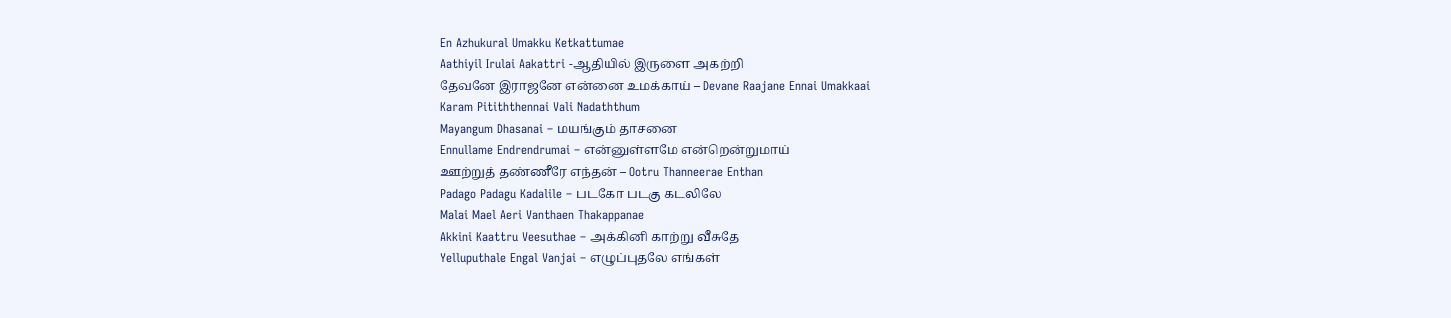En Azhukural Umakku Ketkattumae
Aathiyil Irulai Aakattri -ஆதியில் இருளை அகற்றி
தேவனே இராஜனே என்னை உமக்காய் – Devane Raajane Ennai Umakkaai
Karam Pitiththennai Vali Nadaththum
Mayangum Dhasanai – மயங்கும் தாசனை
Ennullame Endrendrumai – என்னுள்ளமே என்றென்றுமாய்
ஊற்றுத் தண்ணீரே எந்தன் – Ootru Thanneerae Enthan
Padago Padagu Kadalile – படகோ படகு கடலிலே
Malai Mael Aeri Vanthaen Thakappanae
Akkini Kaattru Veesuthae – அக்கினி காற்று வீசுதே
Yelluputhale Engal Vanjai – எழுப்புதலே எங்கள்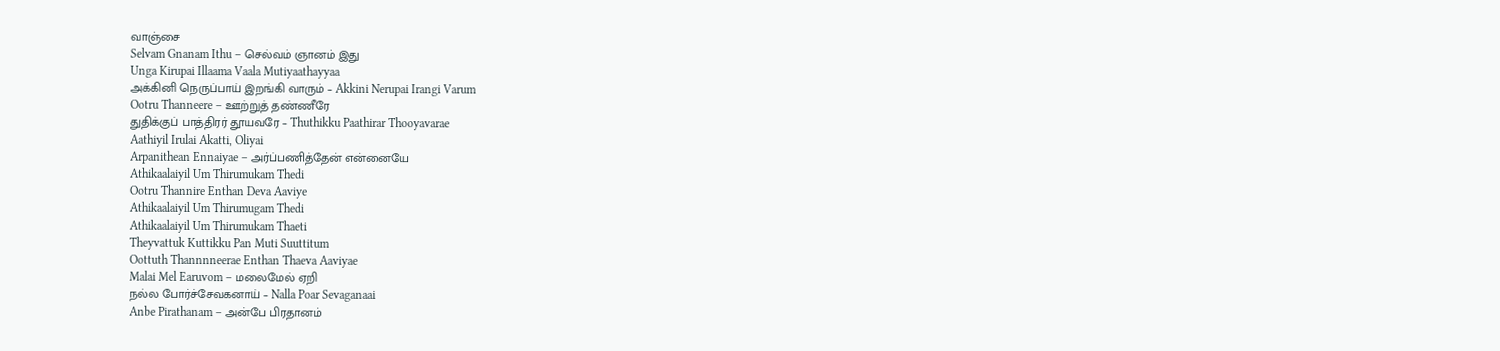வாஞ்சை
Selvam Gnanam Ithu – செல்வம் ஞானம் இது
Unga Kirupai Illaama Vaala Mutiyaathayyaa
அக்கினி நெருப்பாய் இறங்கி வாரும் – Akkini Nerupai Irangi Varum
Ootru Thanneere – ஊற்றுத் தண்ணீரே
துதிக்குப் பாத்திரர் தூயவரே – Thuthikku Paathirar Thooyavarae
Aathiyil Irulai Akatti, Oliyai
Arpanithean Ennaiyae – அர்ப்பணித்தேன் என்னையே
Athikaalaiyil Um Thirumukam Thedi
Ootru Thannire Enthan Deva Aaviye
Athikaalaiyil Um Thirumugam Thedi
Athikaalaiyil Um Thirumukam Thaeti
Theyvattuk Kuttikku Pan Muti Suuttitum
Oottuth Thannnneerae Enthan Thaeva Aaviyae
Malai Mel Earuvom – மலைமேல் ஏறி
நல்ல போர்ச்சேவகனாய் – Nalla Poar Sevaganaai
Anbe Pirathanam – அன்பே பிரதானம்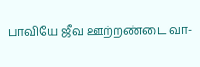பாவியே ஜீவ ஊற்றண்டை வா-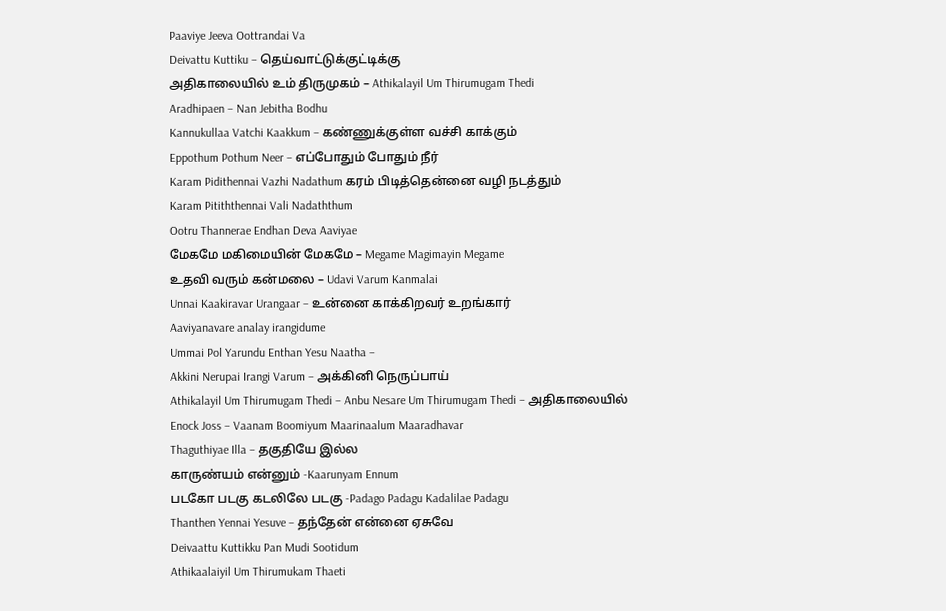Paaviye Jeeva Oottrandai Va
Deivattu Kuttiku – தெய்வாட்டுக்குட்டிக்கு
அதிகாலையில் உம் திருமுகம் – Athikalayil Um Thirumugam Thedi
Aradhipaen – Nan Jebitha Bodhu
Kannukullaa Vatchi Kaakkum – கண்ணுக்குள்ள வச்சி காக்கும்
Eppothum Pothum Neer – எப்போதும் போதும் நீர்
Karam Pidithennai Vazhi Nadathum கரம் பிடித்தென்னை வழி நடத்தும்
Karam Pitiththennai Vali Nadaththum
Ootru Thannerae Endhan Deva Aaviyae
மேகமே மகிமையின் மேகமே – Megame Magimayin Megame
உதவி வரும் கன்மலை – Udavi Varum Kanmalai
Unnai Kaakiravar Urangaar – உன்னை காக்கிறவர் உறங்கார்
Aaviyanavare analay irangidume
Ummai Pol Yarundu Enthan Yesu Naatha –
Akkini Nerupai Irangi Varum – அக்கினி நெருப்பாய்
Athikalayil Um Thirumugam Thedi – Anbu Nesare Um Thirumugam Thedi – அதிகாலையில்
Enock Joss – Vaanam Boomiyum Maarinaalum Maaradhavar
Thaguthiyae Illa – தகுதியே இல்ல
காருண்யம் என்னும் -Kaarunyam Ennum
படகோ படகு கடலிலே படகு -Padago Padagu Kadalilae Padagu
Thanthen Yennai Yesuve – தந்தேன் என்னை ஏசுவே
Deivaattu Kuttikku Pan Mudi Sootidum
Athikaalaiyil Um Thirumukam Thaeti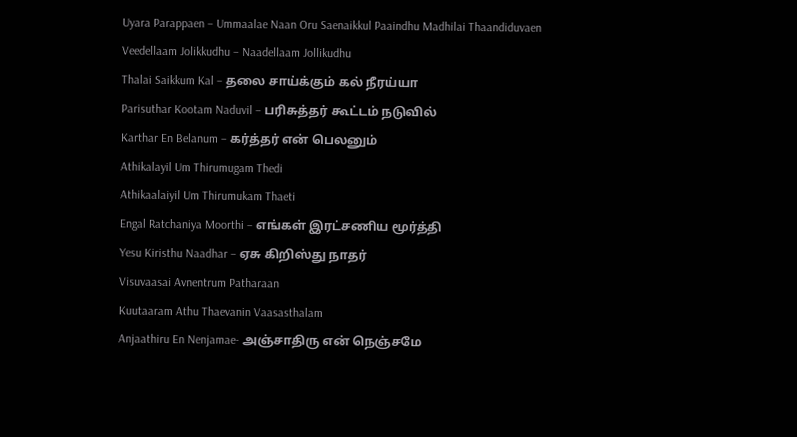Uyara Parappaen – Ummaalae Naan Oru Saenaikkul Paaindhu Madhilai Thaandiduvaen
Veedellaam Jolikkudhu – Naadellaam Jollikudhu
Thalai Saikkum Kal – தலை சாய்க்கும் கல் நீரய்யா
Parisuthar Kootam Naduvil – பரிசுத்தர் கூட்டம் நடுவில்
Karthar En Belanum – கர்த்தர் என் பெலனும்
Athikalayil Um Thirumugam Thedi
Athikaalaiyil Um Thirumukam Thaeti
Engal Ratchaniya Moorthi – எங்கள் இரட்சணிய மூர்த்தி
Yesu Kiristhu Naadhar – ஏசு கிறிஸ்து நாதர்
Visuvaasai Avnentrum Patharaan
Kuutaaram Athu Thaevanin Vaasasthalam
Anjaathiru En Nenjamae- அஞ்சாதிரு என் நெஞ்சமே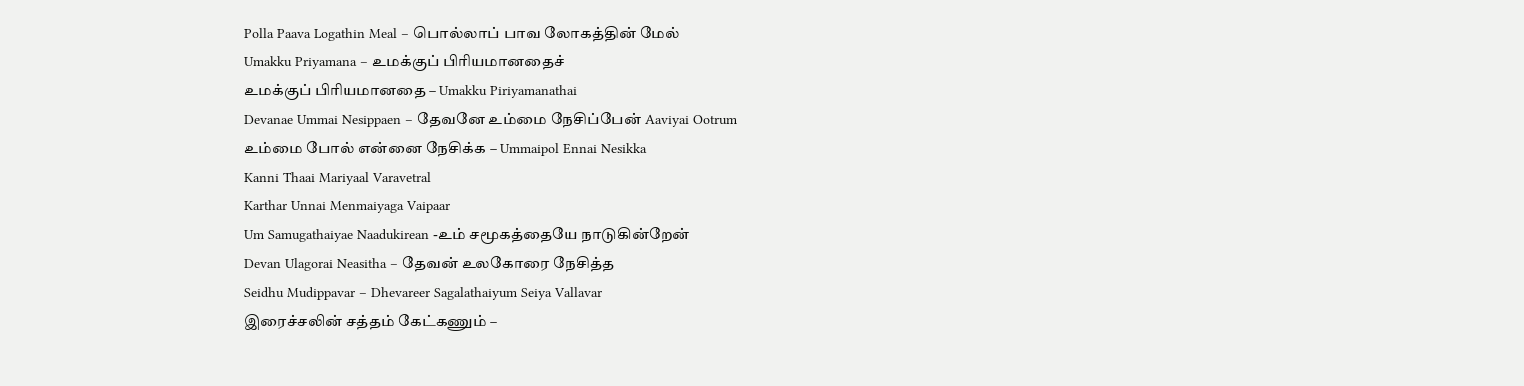Polla Paava Logathin Meal – பொல்லாப் பாவ லோகத்தின் மேல்
Umakku Priyamana – உமக்குப் பிரியமானதைச்
உமக்குப் பிரியமானதை – Umakku Piriyamanathai
Devanae Ummai Nesippaen – தேவனே உம்மை நேசிப்பேன் Aaviyai Ootrum
உம்மை போல் என்னை நேசிக்க – Ummaipol Ennai Nesikka
Kanni Thaai Mariyaal Varavetral
Karthar Unnai Menmaiyaga Vaipaar
Um Samugathaiyae Naadukirean -உம் சமூகத்தையே நாடுகின்றேன்
Devan Ulagorai Neasitha – தேவன் உலகோரை நேசித்த
Seidhu Mudippavar – Dhevareer Sagalathaiyum Seiya Vallavar
இரைச்சலின் சத்தம் கேட்கணும் –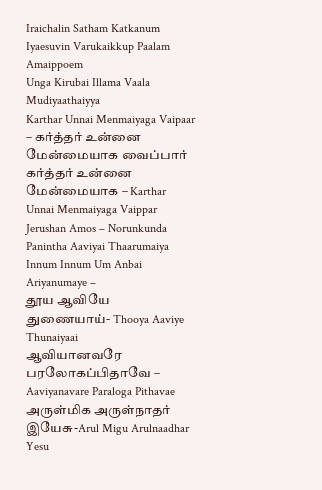Iraichalin Satham Katkanum
Iyaesuvin Varukaikkup Paalam Amaippoem
Unga Kirubai Illama Vaala Mudiyaathaiyya
Karthar Unnai Menmaiyaga Vaipaar – கர்த்தர் உன்னை மேன்மையாக வைப்பார்
கர்த்தர் உன்னை மேன்மையாக – Karthar Unnai Menmaiyaga Vaippar
Jerushan Amos – Norunkunda Panintha Aaviyai Thaarumaiya
Innum Innum Um Anbai Ariyanumaye –
தூய ஆவியே துணையாய்- Thooya Aaviye Thunaiyaai
ஆவியானவரே பரலோகப்பிதாவே – Aaviyanavare Paraloga Pithavae
அருள்மிக அருள்நாதர் இயேசு-Arul Migu Arulnaadhar Yesu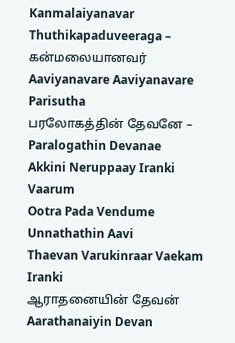Kanmalaiyanavar Thuthikapaduveeraga – கன்மலையானவர்
Aaviyanavare Aaviyanavare Parisutha
பரலோகத்தின் தேவனே – Paralogathin Devanae
Akkini Neruppaay Iranki Vaarum
Ootra Pada Vendume Unnathathin Aavi
Thaevan Varukinraar Vaekam Iranki
ஆராதனையின் தேவன் Aarathanaiyin Devan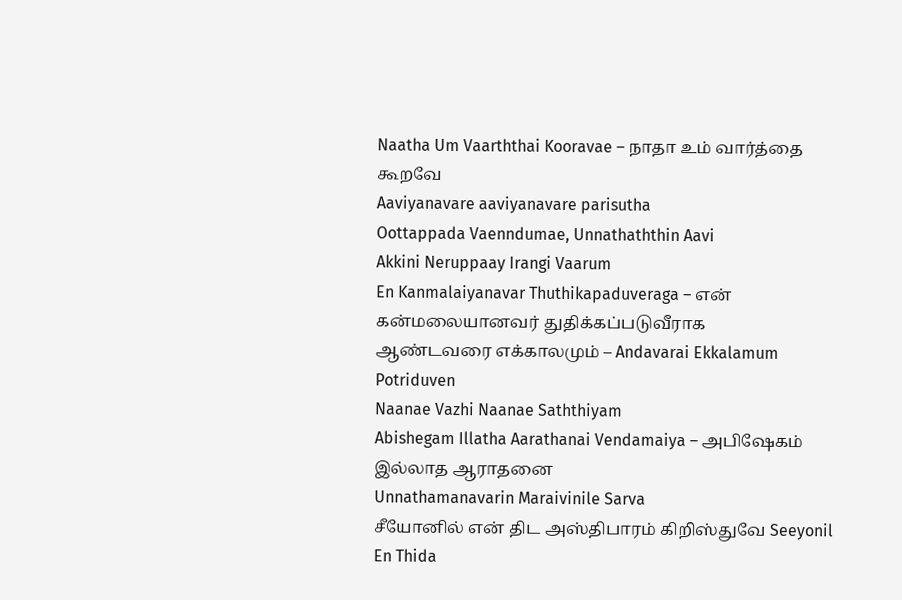Naatha Um Vaarththai Kooravae – நாதா உம் வார்த்தை கூறவே
Aaviyanavare aaviyanavare parisutha
Oottappada Vaenndumae, Unnathaththin Aavi
Akkini Neruppaay Irangi Vaarum
En Kanmalaiyanavar Thuthikapaduveraga – என் கன்மலையானவர் துதிக்கப்படுவீராக
ஆண்டவரை எக்காலமும் – Andavarai Ekkalamum Potriduven
Naanae Vazhi Naanae Saththiyam
Abishegam Illatha Aarathanai Vendamaiya – அபிஷேகம் இல்லாத ஆராதனை
Unnathamanavarin Maraivinile Sarva
சீயோனில் என் திட அஸ்திபாரம் கிறிஸ்துவே Seeyonil En Thida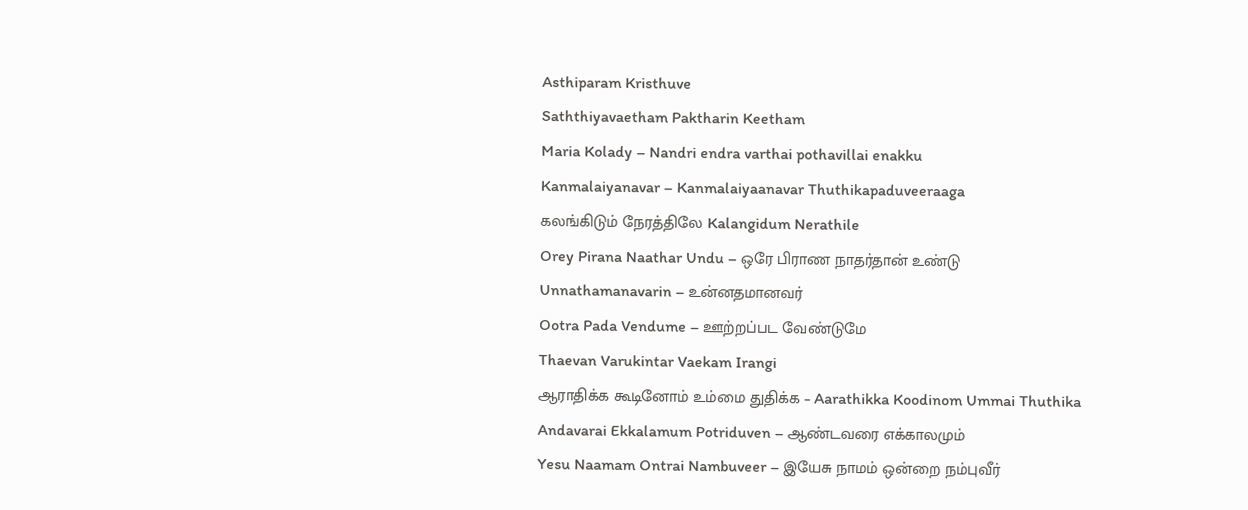Asthiparam Kristhuve
Saththiyavaetham Paktharin Keetham
Maria Kolady – Nandri endra varthai pothavillai enakku
Kanmalaiyanavar – Kanmalaiyaanavar Thuthikapaduveeraaga
கலங்கிடும் நேரத்திலே Kalangidum Nerathile
Orey Pirana Naathar Undu – ஒரே பிராண நாதர்தான் உண்டு
Unnathamanavarin – உன்னதமானவர்
Ootra Pada Vendume – ஊற்றப்பட வேண்டுமே
Thaevan Varukintar Vaekam Irangi
ஆராதிக்க கூடினோம் உம்மை துதிக்க – Aarathikka Koodinom Ummai Thuthika
Andavarai Ekkalamum Potriduven – ஆண்டவரை எக்காலமும்
Yesu Naamam Ontrai Nambuveer – இயேசு நாமம் ஒன்றை நம்புவீர்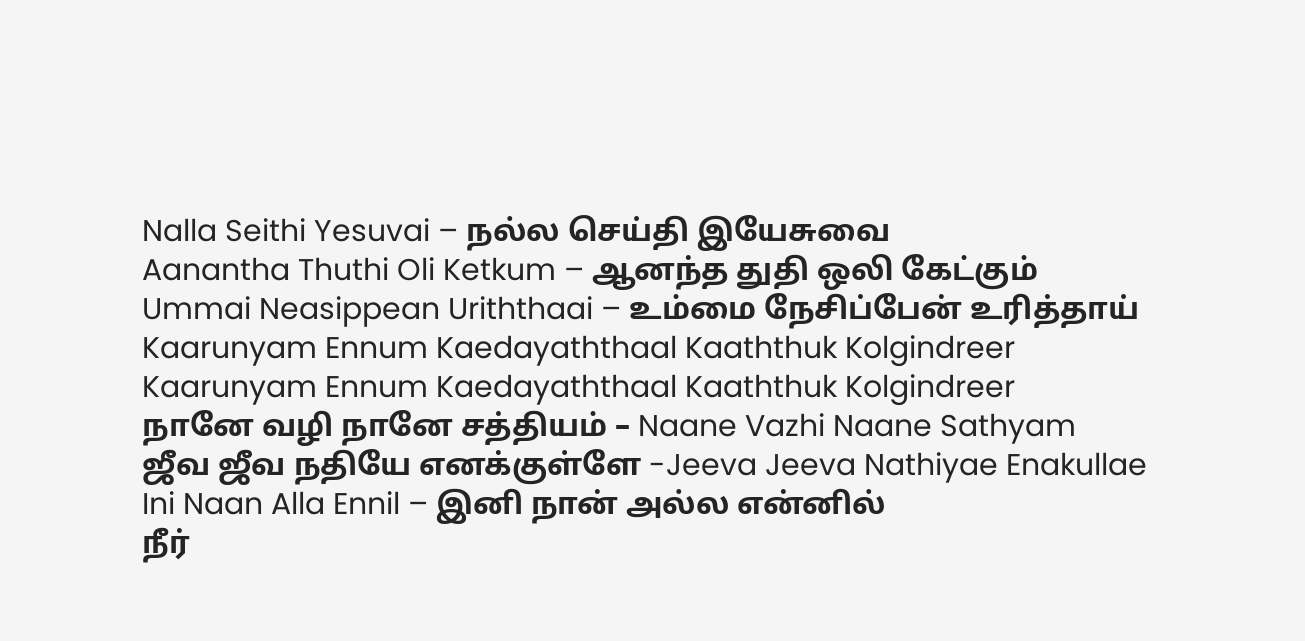Nalla Seithi Yesuvai – நல்ல செய்தி இயேசுவை
Aanantha Thuthi Oli Ketkum – ஆனந்த துதி ஒலி கேட்கும்
Ummai Neasippean Uriththaai – உம்மை நேசிப்பேன் உரித்தாய்
Kaarunyam Ennum Kaedayaththaal Kaaththuk Kolgindreer
Kaarunyam Ennum Kaedayaththaal Kaaththuk Kolgindreer
நானே வழி நானே சத்தியம் – Naane Vazhi Naane Sathyam
ஜீவ ஜீவ நதியே எனக்குள்ளே -Jeeva Jeeva Nathiyae Enakullae
Ini Naan Alla Ennil – இனி நான் அல்ல என்னில்
நீர்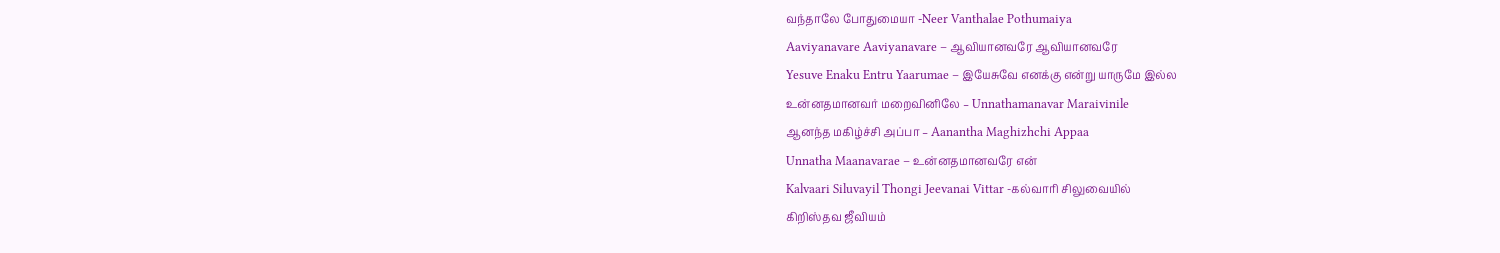வந்தாலே போதுமையா -Neer Vanthalae Pothumaiya
Aaviyanavare Aaviyanavare – ஆவியானவரே ஆவியானவரே
Yesuve Enaku Entru Yaarumae – இயேசுவே எனக்கு என்று யாருமே இல்ல
உன்னதமானவர் மறைவினிலே – Unnathamanavar Maraivinile
ஆனந்த மகிழ்ச்சி அப்பா – Aanantha Maghizhchi Appaa
Unnatha Maanavarae – உன்னதமானவரே என்
Kalvaari Siluvayil Thongi Jeevanai Vittar -கல்வாரி சிலுவையில்
கிறிஸ்தவ ஜீவியம்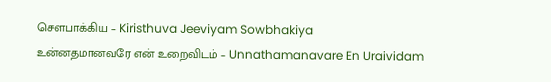சௌபாக்கிய – Kiristhuva Jeeviyam Sowbhakiya
உன்னதமானவரே என் உறைவிடம் – Unnathamanavare En Uraividam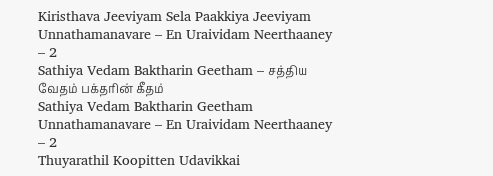Kiristhava Jeeviyam Sela Paakkiya Jeeviyam
Unnathamanavare – En Uraividam Neerthaaney – 2
Sathiya Vedam Baktharin Geetham – சத்திய வேதம் பக்தரின் கீதம்
Sathiya Vedam Baktharin Geetham
Unnathamanavare – En Uraividam Neerthaaney – 2
Thuyarathil Koopitten Udavikkai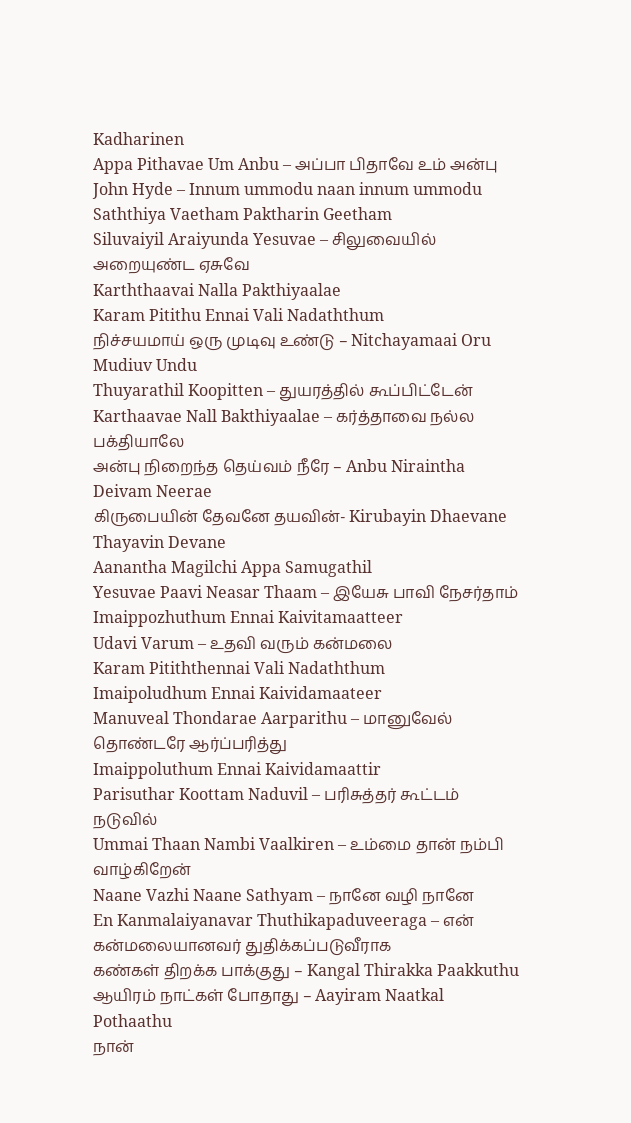Kadharinen
Appa Pithavae Um Anbu – அப்பா பிதாவே உம் அன்பு
John Hyde – Innum ummodu naan innum ummodu
Saththiya Vaetham Paktharin Geetham
Siluvaiyil Araiyunda Yesuvae – சிலுவையில் அறையுண்ட ஏசுவே
Karththaavai Nalla Pakthiyaalae
Karam Pitithu Ennai Vali Nadaththum
நிச்சயமாய் ஒரு முடிவு உண்டு – Nitchayamaai Oru Mudiuv Undu
Thuyarathil Koopitten – துயரத்தில் கூப்பிட்டேன்
Karthaavae Nall Bakthiyaalae – கர்த்தாவை நல்ல பக்தியாலே
அன்பு நிறைந்த தெய்வம் நீரே – Anbu Niraintha Deivam Neerae
கிருபையின் தேவனே தயவின்- Kirubayin Dhaevane Thayavin Devane
Aanantha Magilchi Appa Samugathil
Yesuvae Paavi Neasar Thaam – இயேசு பாவி நேசர்தாம்
Imaippozhuthum Ennai Kaivitamaatteer
Udavi Varum – உதவி வரும் கன்மலை
Karam Pitiththennai Vali Nadaththum
Imaipoludhum Ennai Kaividamaateer
Manuveal Thondarae Aarparithu – மானுவேல் தொண்டரே ஆர்ப்பரித்து
Imaippoluthum Ennai Kaividamaattir
Parisuthar Koottam Naduvil – பரிசுத்தர் கூட்டம் நடுவில்
Ummai Thaan Nambi Vaalkiren – உம்மை தான் நம்பி வாழ்கிறேன்
Naane Vazhi Naane Sathyam – நானே வழி நானே
En Kanmalaiyanavar Thuthikapaduveeraga – என் கன்மலையானவர் துதிக்கப்படுவீராக
கண்கள் திறக்க பாக்குது – Kangal Thirakka Paakkuthu
ஆயிரம் நாட்கள் போதாது – Aayiram Naatkal Pothaathu
நான்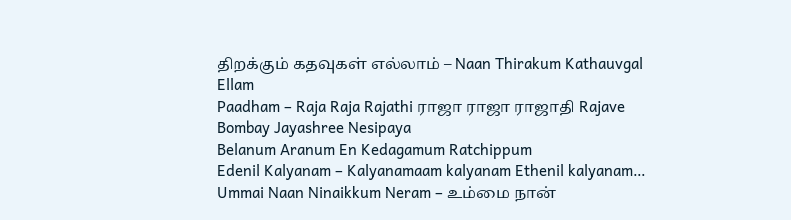திறக்கும் கதவுகள் எல்லாம் – Naan Thirakum Kathauvgal Ellam
Paadham – Raja Raja Rajathi ராஜா ராஜா ராஜாதி Rajave Bombay Jayashree Nesipaya
Belanum Aranum En Kedagamum Ratchippum
Edenil Kalyanam – Kalyanamaam kalyanam Ethenil kalyanam…
Ummai Naan Ninaikkum Neram – உம்மை நான்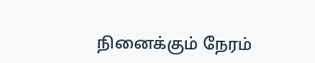நினைக்கும் நேரம்